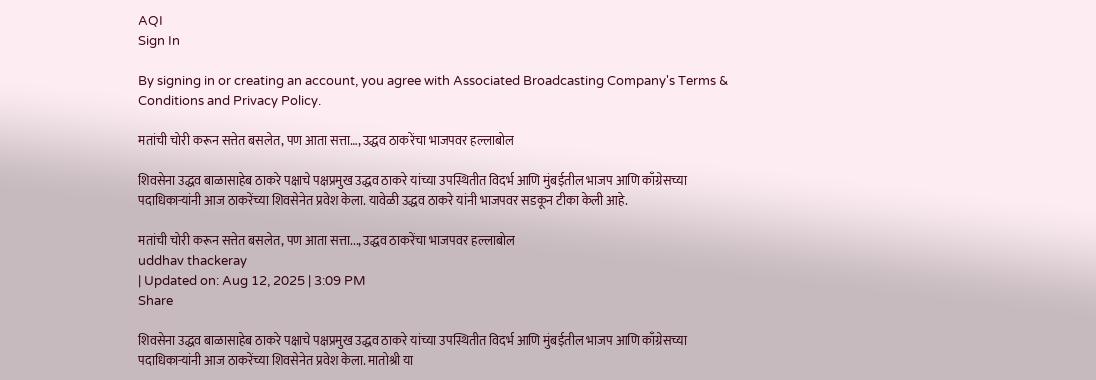AQI
Sign In

By signing in or creating an account, you agree with Associated Broadcasting Company's Terms & Conditions and Privacy Policy.

मतांची चोरी करून सत्तेत बसलेत, पण आता सत्ता…, उद्धव ठाकरेंचा भाजपवर हल्लाबोल

शिवसेना उद्धव बाळासाहेब ठाकरे पक्षाचे पक्षप्रमुख उद्धव ठाकरे यांच्या उपस्थितीत विदर्भ आणि मुंबईतील भाजप आणि काँग्रेसच्या पदाधिकाऱ्यांनी आज ठाकरेंच्या शिवसेनेत प्रवेश केला. यावेळी उद्धव ठाकरे यांनी भाजपवर सडकून टीका केली आहे.

मतांची चोरी करून सत्तेत बसलेत, पण आता सत्ता..., उद्धव ठाकरेंचा भाजपवर हल्लाबोल
uddhav thackeray
| Updated on: Aug 12, 2025 | 3:09 PM
Share

शिवसेना उद्धव बाळासाहेब ठाकरे पक्षाचे पक्षप्रमुख उद्धव ठाकरे यांच्या उपस्थितीत विदर्भ आणि मुंबईतील भाजप आणि काँग्रेसच्या पदाधिकाऱ्यांनी आज ठाकरेंच्या शिवसेनेत प्रवेश केला. मातोश्री या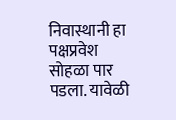निवास्थानी हा पक्षप्रवेश सोहळा पार पडला. यावेळी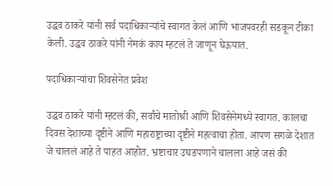उद्धव ठाकरे यांनी सर्व पदाधिकाऱ्यांचे स्वागत केलं आणि भाजपवरही सडकून टीका केली. उद्धव ठाकरे यांनी नेमकं काय म्हटलं ते जाणून घेऊयात.

पदाधिकाऱ्यांचा शिवसेनेत प्रवेश

उद्धव ठाकरे यांनी म्हटलं की, सर्वांचे मातोश्री आणि शिवसेनेमध्ये स्वागत. कालचा दिवस देशाच्या दृष्टीने आणि महाराष्ट्राच्या दृष्टीने महत्वाचा होता. आपण सगळे देशात जे चाललं आहे ते पाहत आहोत. भ्रष्टाचार उघडपणाने चालला आहे जसं की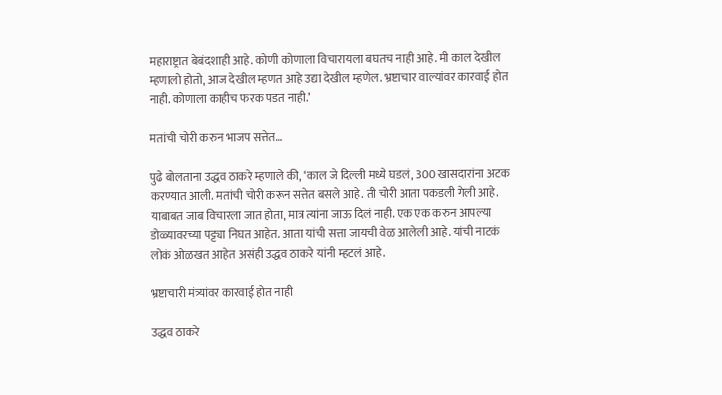महाराष्ट्रात बेबंदशाही आहे. कोणी कोणाला विचारायला बघतच नाही आहे. मी काल देखील म्हणालो होतो, आज देखील म्हणत आहे उद्या देखील म्हणेल. भ्रष्टाचार वाल्यांवर कारवाई होत नाही. कोणाला काहीच फरक पडत नाही.’

मतांची चोरी करुन भाजप सत्तेत…

पुढे बोलताना उद्धव ठाकरे म्हणाले की, ‘काल जे दिल्ली मध्ये घडलं, 300 खासदारांना अटक करण्यात आली. मतांची चोरी करून सत्तेत बसले आहे. ती चोरी आता पकडली गेली आहे. याबाबत जाब विचारला जात होता, मात्र त्यांना जाऊ दिलं नाही. एक एक करुन आपल्या डोळ्यावरच्या पट्ट्या निघत आहेत. आता यांची सत्ता जायची वेळ आलेली आहे. यांची नाटकं लोकं ओळखत आहेत असंही उद्धव ठाकरे यांनी म्हटलं आहे.

भ्रष्टाचारी मंत्र्यांवर कारवाई होत नाही

उद्धव ठाकरे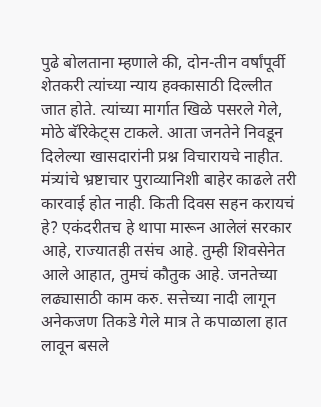पुढे बोलताना म्हणाले की, दोन-तीन वर्षांपूर्वी शेतकरी त्यांच्या न्याय हक्कासाठी दिल्लीत जात होते. त्यांच्या मार्गात खिळे पसरले गेले, मोठे बॅरिकेट्स टाकले. आता जनतेने निवडून दिलेल्या खासदारांनी प्रश्न विचारायचे नाहीत. मंत्र्यांचे भ्रष्टाचार पुराव्यानिशी बाहेर काढले तरी कारवाई होत नाही. किती दिवस सहन करायचं हे? एकंदरीतच हे थापा मारून आलेलं सरकार आहे, राज्यातही तसंच आहे. तुम्ही शिवसेनेत आले आहात, तुमचं कौतुक आहे. जनतेच्या लढ्यासाठी काम करु. सत्तेच्या नादी लागून अनेकजण तिकडे गेले मात्र ते कपाळाला हात लावून बसले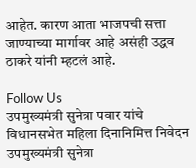आहेत. कारण आता भाजपची सत्ता जाण्याच्या मार्गावर आहे असंही उद्धव ठाकरे यांनी म्हटलं आहे.

Follow Us
उपमुख्यमंत्री सुनेत्रा पवार यांचे विधानसभेत महिला दिनानिमित्त निवेदन
उपमुख्यमंत्री सुनेत्रा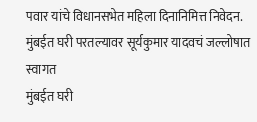पवार यांचे विधानसभेत महिला दिनानिमित्त निवेदन.
मुंबईत घरी परतल्यावर सूर्यकुमार यादवचं जल्लोषात स्वागत
मुंबईत घरी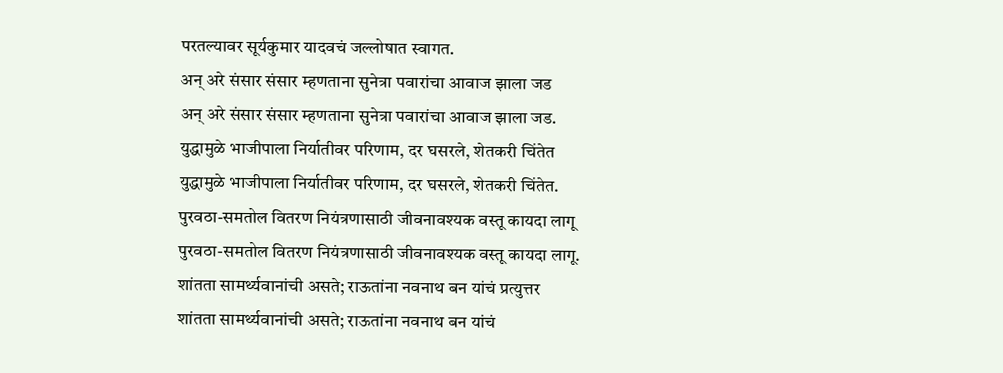परतल्यावर सूर्यकुमार यादवचं जल्लोषात स्वागत.
अन् अरे संसार संसार म्हणताना सुनेत्रा पवारांचा आवाज झाला जड
अन् अरे संसार संसार म्हणताना सुनेत्रा पवारांचा आवाज झाला जड.
युद्धामुळे भाजीपाला निर्यातीवर परिणाम, दर घसरले, शेतकरी चिंतेत
युद्धामुळे भाजीपाला निर्यातीवर परिणाम, दर घसरले, शेतकरी चिंतेत.
पुरवठा-समतोल वितरण नियंत्रणासाठी जीवनावश्यक वस्तू कायदा लागू
पुरवठा-समतोल वितरण नियंत्रणासाठी जीवनावश्यक वस्तू कायदा लागू.
शांतता सामर्थ्यवानांची असते; राऊतांना नवनाथ बन यांचं प्रत्युत्तर
शांतता सामर्थ्यवानांची असते; राऊतांना नवनाथ बन यांचं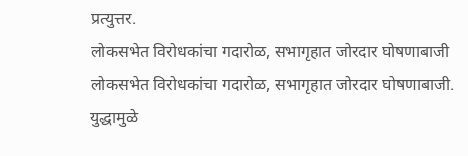प्रत्युत्तर.
लोकसभेत विरोधकांचा गदारोळ, सभागृहात जोरदार घोषणाबाजी
लोकसभेत विरोधकांचा गदारोळ, सभागृहात जोरदार घोषणाबाजी.
युद्धामुळे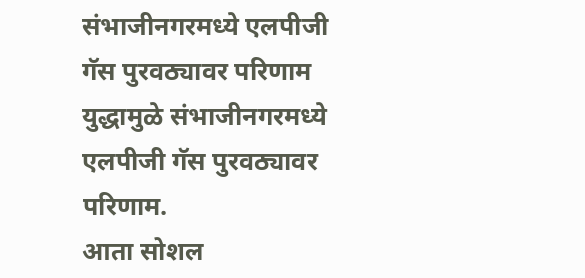संभाजीनगरमध्ये एलपीजी गॅस पुरवठ्यावर परिणाम
युद्धामुळे संभाजीनगरमध्ये एलपीजी गॅस पुरवठ्यावर परिणाम.
आता सोशल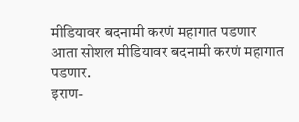मीडियावर बदनामी करणं महागात पडणार
आता सोशल मीडियावर बदनामी करणं महागात पडणार.
इराण-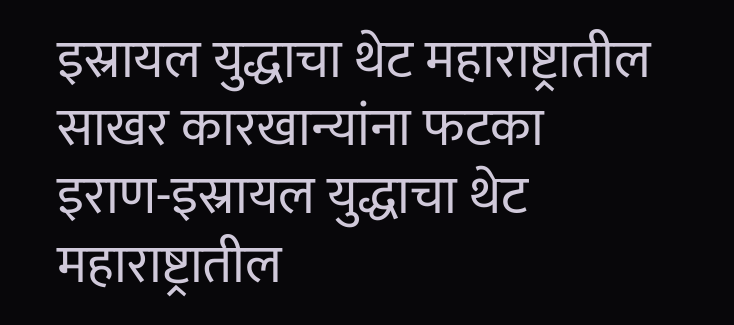इस्रायल युद्धाचा थेट महाराष्ट्रातील साखर कारखान्यांना फटका
इराण-इस्रायल युद्धाचा थेट महाराष्ट्रातील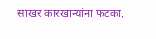साखर कारखान्यांना फटका.